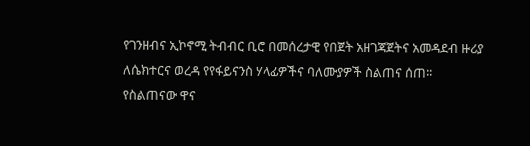የገንዘብና ኢኮኖሚ ትብብር ቢሮ በመሰረታዊ የበጀት አዘገጃጀትና አመዳደብ ዙሪያ ለሴክተርና ወረዳ የየፋይናንስ ሃላፊዎችና ባለሙያዎች ስልጠና ሰጠ፡፡
የስልጠናው ዋና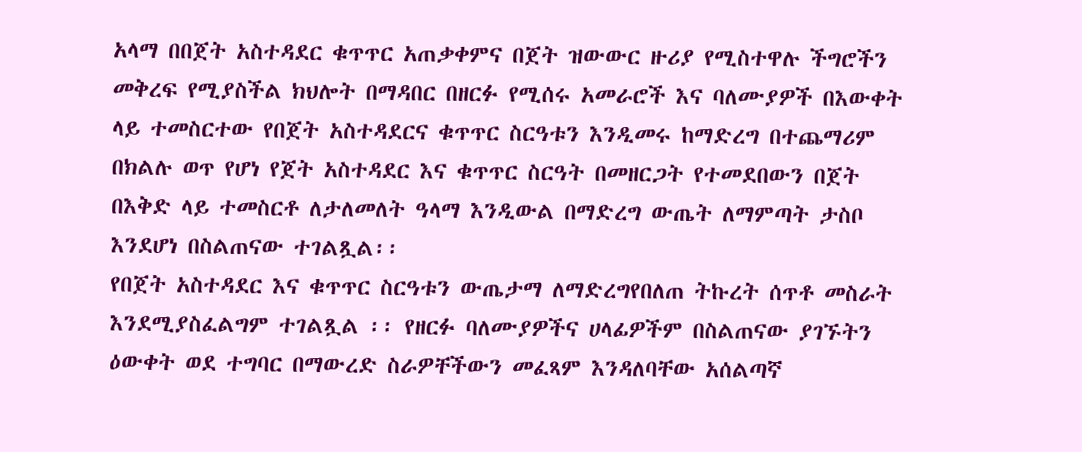አላማ በበጀት አስተዳደር ቁጥጥር አጠቃቀምና በጀት ዝውውር ዙሪያ የሚስተዋሉ ችግሮችን መቅረፍ የሚያስችል ክህሎት በማዳበር በዘርፉ የሚሰሩ አመራሮች እና ባለሙያዎች በእውቀት ላይ ተመስርተው የበጀት አስተዳደርና ቁጥጥር ስርዓቱን እንዲመሩ ከማድረግ በተጨማሪም በክልሉ ወጥ የሆነ የጀት አስተዳደር እና ቁጥጥር ስርዓት በመዘርጋት የተመደበውን በጀት በእቅድ ላይ ተመስርቶ ለታለመለት ዓላማ እንዲውል በማድረግ ውጤት ለማምጣት ታስቦ እንደሆነ በስልጠናው ተገልጿል፡፡
የበጀት አስተዳደር እና ቁጥጥር ስርዓቱን ውጤታማ ለማድረግየበለጠ ትኩረት ሰጥቶ መስራት እንደሚያስፈልግም ተገልጿል ፡፡ የዘርፉ ባለሙያዎችና ሀላፊዎችም በስልጠናው ያገኙትን ዕውቀት ወደ ተግባር በማውረድ ስራዎቸችውን መፈጻም እንዳለባቸው አሰልጣኛ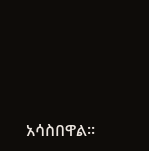አሳስበዋል፡፡